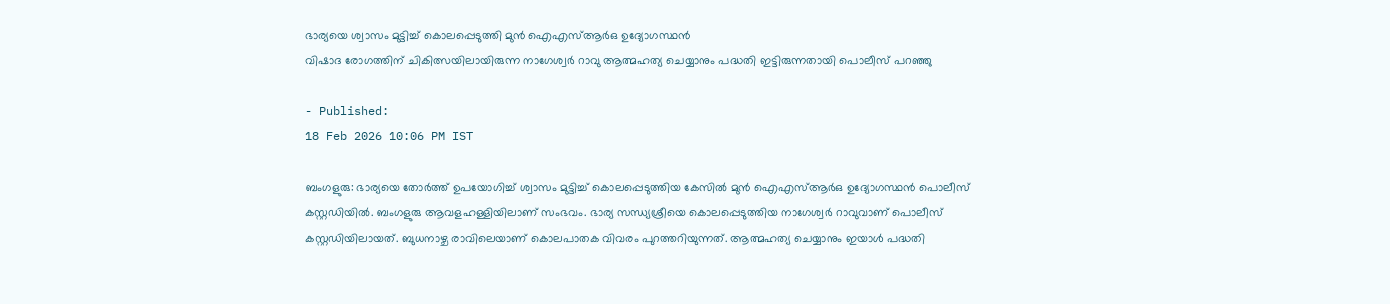ഭാര്യയെ ശ്വാസം മുട്ടിച്ച് കൊലപ്പെടുത്തി മുൻ ഐഎസ്ആർഒ ഉദ്യോഗസ്ഥൻ
വിഷാദ രോഗത്തിന് ചികിത്സയിലായിരുന്ന നാഗേശ്വർ റാവു ആത്മഹത്യ ചെയ്യാനും പദ്ധതി ഇട്ടിരുന്നതായി പൊലീസ് പറഞ്ഞു

- Published:
18 Feb 2026 10:06 PM IST

ബംഗളുരു: ഭാര്യയെ തോർത്ത് ഉപയോഗിച്ച് ശ്വാസം മുട്ടിച്ച് കൊലപ്പെടുത്തിയ കേസിൽ മുൻ ഐഎസ്ആർഒ ഉദ്യോഗസ്ഥൻ പൊലീസ് കസ്റ്റഡിയിൽ. ബംഗളുരു ആവളഹള്ളിയിലാണ് സംഭവം. ഭാര്യ സന്ധ്യശ്രീയെ കൊലപ്പെടുത്തിയ നാഗേശ്വർ റാവുവാണ് പൊലീസ് കസ്റ്റഡിയിലായത്. ബുധനാഴ്ച രാവിലെയാണ് കൊലപാതക വിവരം പുറത്തറിയുന്നത്. ആത്മഹത്യ ചെയ്യാനും ഇയാൾ പദ്ധതി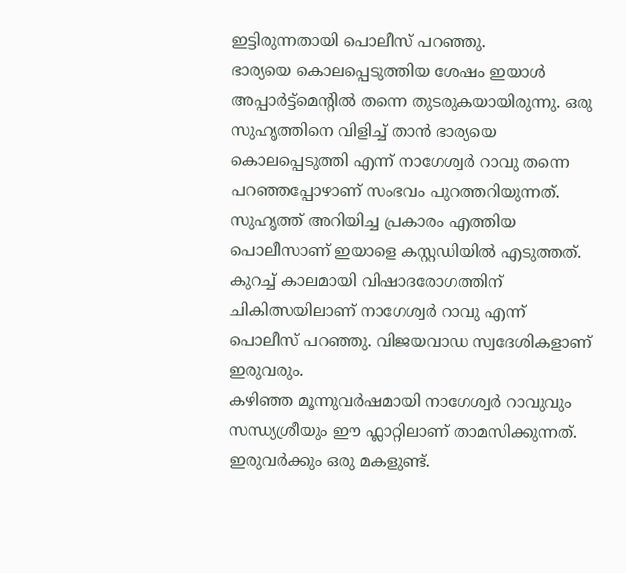ഇട്ടിരുന്നതായി പൊലീസ് പറഞ്ഞു.
ഭാര്യയെ കൊലപ്പെടുത്തിയ ശേഷം ഇയാൾ അപ്പാർട്ട്മെന്റിൽ തന്നെ തുടരുകയായിരുന്നു. ഒരു സുഹൃത്തിനെ വിളിച്ച് താൻ ഭാര്യയെ കൊലപ്പെടുത്തി എന്ന് നാഗേശ്വർ റാവു തന്നെ പറഞ്ഞപ്പോഴാണ് സംഭവം പുറത്തറിയുന്നത്. സുഹൃത്ത് അറിയിച്ച പ്രകാരം എത്തിയ പൊലീസാണ് ഇയാളെ കസ്റ്റഡിയിൽ എടുത്തത്. കുറച്ച് കാലമായി വിഷാദരോഗത്തിന് ചികിത്സയിലാണ് നാഗേശ്വർ റാവു എന്ന് പൊലീസ് പറഞ്ഞു. വിജയവാഡ സ്വദേശികളാണ് ഇരുവരും.
കഴിഞ്ഞ മൂന്നുവർഷമായി നാഗേശ്വർ റാവുവും സന്ധ്യശ്രീയും ഈ ഫ്ലാറ്റിലാണ് താമസിക്കുന്നത്. ഇരുവർക്കും ഒരു മകളുണ്ട്.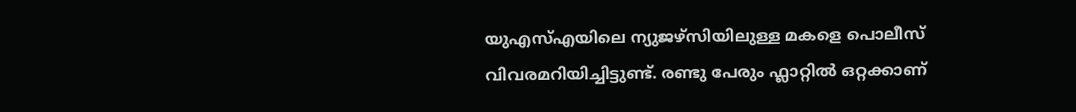യുഎസ്എയിലെ ന്യുജഴ്സിയിലുള്ള മകളെ പൊലീസ് വിവരമറിയിച്ചിട്ടുണ്ട്. രണ്ടു പേരും ഫ്ലാറ്റിൽ ഒറ്റക്കാണ്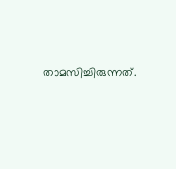താമസിച്ചിരുന്നത്.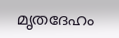മൃതദേഹം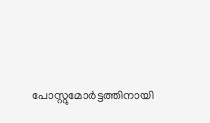പോസ്റ്റുമോർട്ടത്തിനായി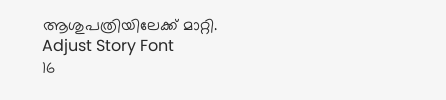ആശുപത്രിയിലേക്ക് മാറ്റി.
Adjust Story Font
16